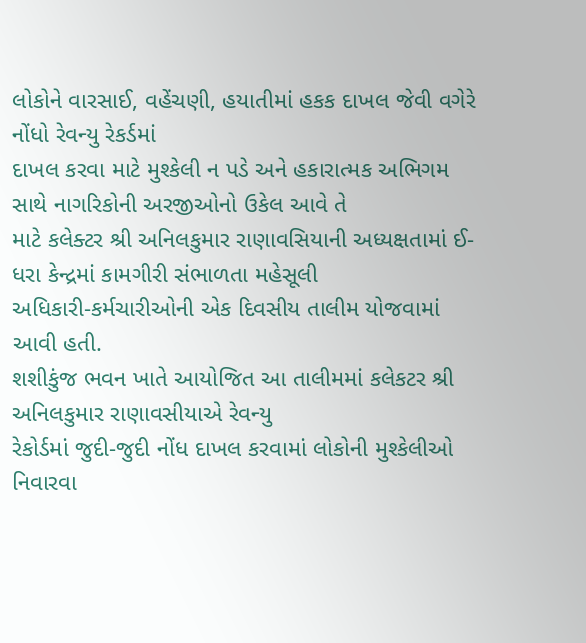લોકોને વારસાઈ, વહેંચણી, હયાતીમાં હકક દાખલ જેવી વગેરે નોંધો રેવન્યુ રેકર્ડમાં
દાખલ કરવા માટે મુશ્કેલી ન પડે અને હકારાત્મક અભિગમ સાથે નાગરિકોની અરજીઓનો ઉકેલ આવે તે
માટે કલેક્ટર શ્રી અનિલકુમાર રાણાવસિયાની અધ્યક્ષતામાં ઈ-ધરા કેન્દ્રમાં કામગીરી સંભાળતા મહેસૂલી
અધિકારી-કર્મચારીઓની એક દિવસીય તાલીમ યોજવામાં આવી હતી.
શશીકુંજ ભવન ખાતે આયોજિત આ તાલીમમાં કલેકટર શ્રી અનિલકુમાર રાણાવસીયાએ રેવન્યુ
રેકોર્ડમાં જુદી-જુદી નોંધ દાખલ કરવામાં લોકોની મુશ્કેલીઓ નિવારવા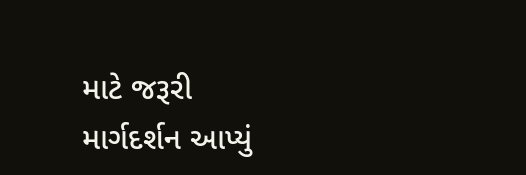માટે જરૂરી માર્ગદર્શન આપ્યું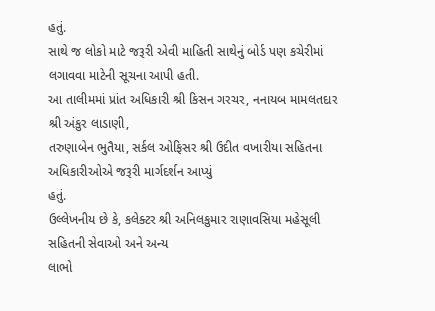હતું.
સાથે જ લોકો માટે જરૂરી એવી માહિતી સાથેનું બોર્ડ પણ કચેરીમાં લગાવવા માટેની સૂચના આપી હતી.
આ તાલીમમાં પ્રાંત અધિકારી શ્રી કિસન ગરચર, નનાયબ મામલતદાર શ્રી અંકુર લાડાણી,
તરુણાબેન ભુતૈયા, સર્કલ ઓફિસર શ્રી ઉદીત વખારીયા સહિતના અધિકારીઓએ જરૂરી માર્ગદર્શન આપ્યું
હતું.
ઉલ્લેખનીય છે કે, કલેક્ટર શ્રી અનિલકુમાર રાણાવસિયા મહેસૂલી સહિતની સેવાઓ અને અન્ય
લાભો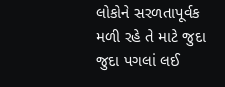લોકોને સરળતાપૂર્વક મળી રહે તે માટે જુદા જુદા પગલાં લઈ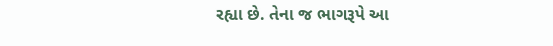રહ્યા છે. તેના જ ભાગરૂપે આ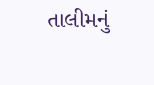તાલીમનું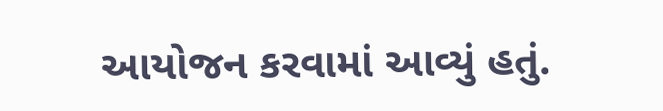આયોજન કરવામાં આવ્યું હતું.